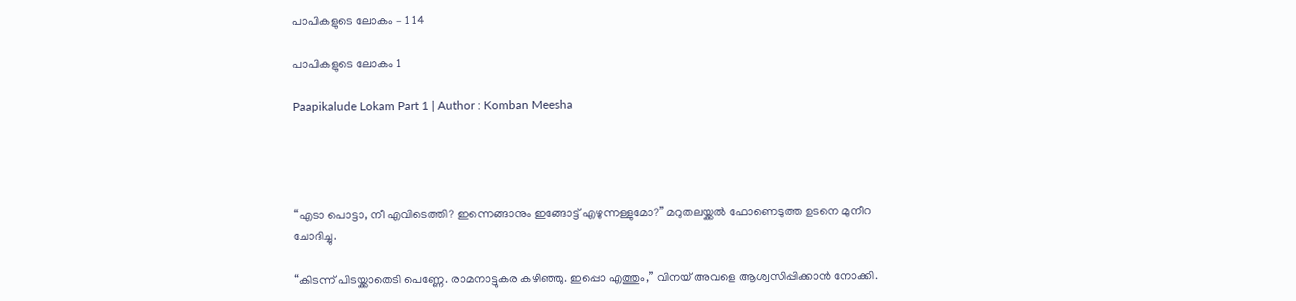പാപികളുടെ ലോകം – 1 14

പാപികളുടെ ലോകം 1

Paapikalude Lokam Part 1 | Author : Komban Meesha




“എടാ പൊട്ടാ, നീ എവിടെത്തി? ഇന്നെങ്ങാനും ഇങ്ങോട്ട് എഴുന്നള്ളുമോ?” മറുതലയ്ക്കൽ ഫോണെടുത്ത ഉടനെ മുനീറ ചോദിച്ചു.

“കിടന്ന് പിടയ്ക്കാതെടി പെണ്ണേ. രാമനാട്ടുകര കഴിഞ്ഞു. ഇപ്പൊ എത്തും,” വിനയ് അവളെ ആശ്വസിപ്പിക്കാൻ നോക്കി.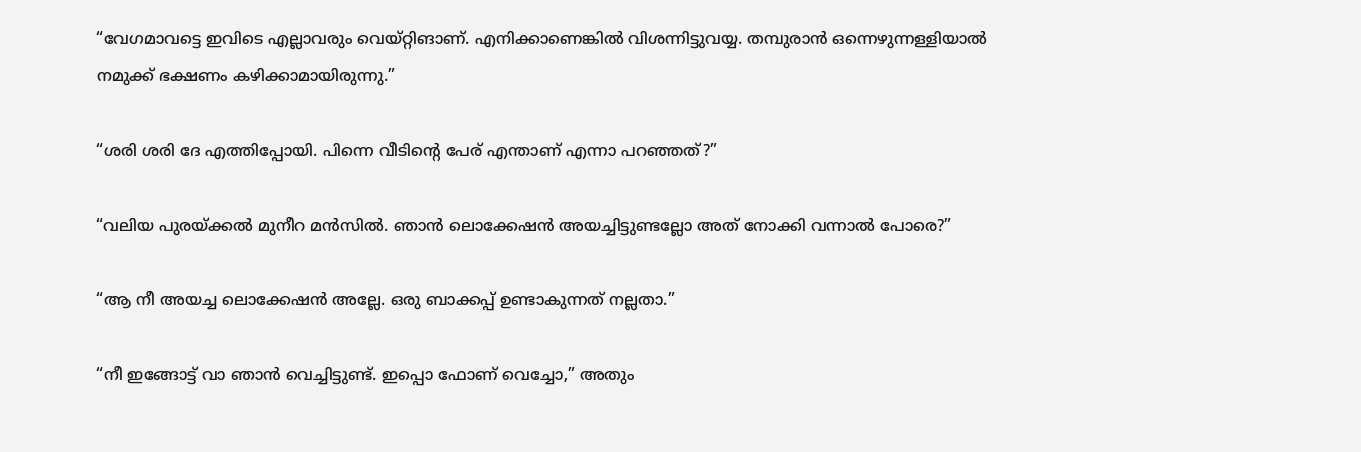“വേഗമാവട്ടെ ഇവിടെ എല്ലാവരും വെയ്റ്റിങാണ്. എനിക്കാണെങ്കിൽ വിശന്നിട്ടുവയ്യ. തമ്പുരാൻ ഒന്നെഴുന്നള്ളിയാൽ നമുക്ക് ഭക്ഷണം കഴിക്കാമായിരുന്നു.”

“ശരി ശരി ദേ എത്തിപ്പോയി. പിന്നെ വീടിന്റെ പേര് എന്താണ് എന്നാ പറഞ്ഞത്?”

“വലിയ പുരയ്ക്കൽ മുനീറ മൻസിൽ. ഞാൻ ലൊക്കേഷൻ അയച്ചിട്ടുണ്ടല്ലോ അത് നോക്കി വന്നാൽ പോരെ?”

“ആ നീ അയച്ച ലൊക്കേഷൻ അല്ലേ. ഒരു ബാക്കപ്പ് ഉണ്ടാകുന്നത് നല്ലതാ.”

“നീ ഇങ്ങോട്ട് വാ ഞാൻ വെച്ചിട്ടുണ്ട്. ഇപ്പൊ ഫോണ് വെച്ചോ,” അതും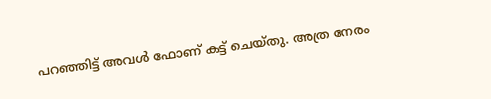പറഞ്ഞിട്ട് അവൾ ഫോണ് കട്ട് ചെയ്തു. അത്ര നേരം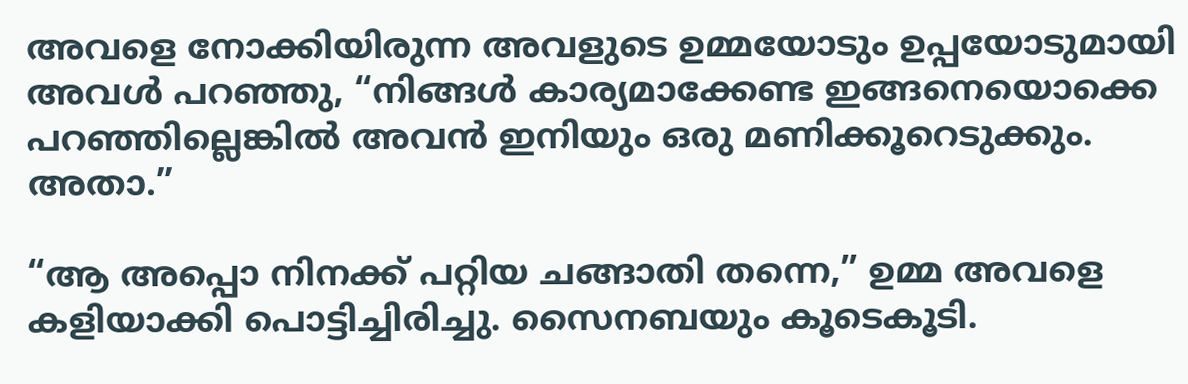അവളെ നോക്കിയിരുന്ന അവളുടെ ഉമ്മയോടും ഉപ്പയോടുമായി അവൾ പറഞ്ഞു, “നിങ്ങൾ കാര്യമാക്കേണ്ട ഇങ്ങനെയൊക്കെ പറഞ്ഞില്ലെങ്കിൽ അവൻ ഇനിയും ഒരു മണിക്കൂറെടുക്കും. അതാ.”

“ആ അപ്പൊ നിനക്ക് പറ്റിയ ചങ്ങാതി തന്നെ,” ഉമ്മ അവളെ കളിയാക്കി പൊട്ടിച്ചിരിച്ചു. സൈനബയും കൂടെകൂടി.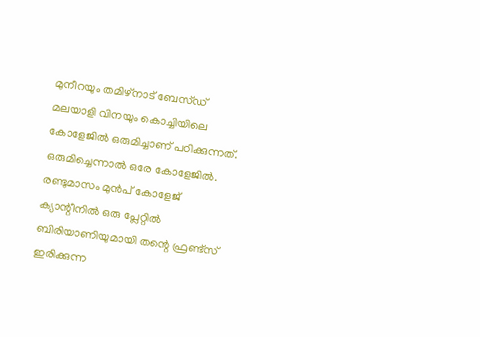മുനീറയും തമിഴ്നാട് ബേസ്ഡ് മലയാളി വിനയും കൊച്ചിയിലെ കോളേജിൽ ഒരുമിച്ചാണ് പഠിക്കുന്നത്. ഒരുമിച്ചെന്നാൽ ഒരേ കോളേജിൽ. രണ്ടുമാസം മുൻപ് കോളേജ് ക്യാന്റീനിൽ ഒരു പ്ലേറ്റിൽ ബിരിയാണിയുമായി തന്റെ ഫ്രണ്ട്സ് ഇരിക്കുന്ന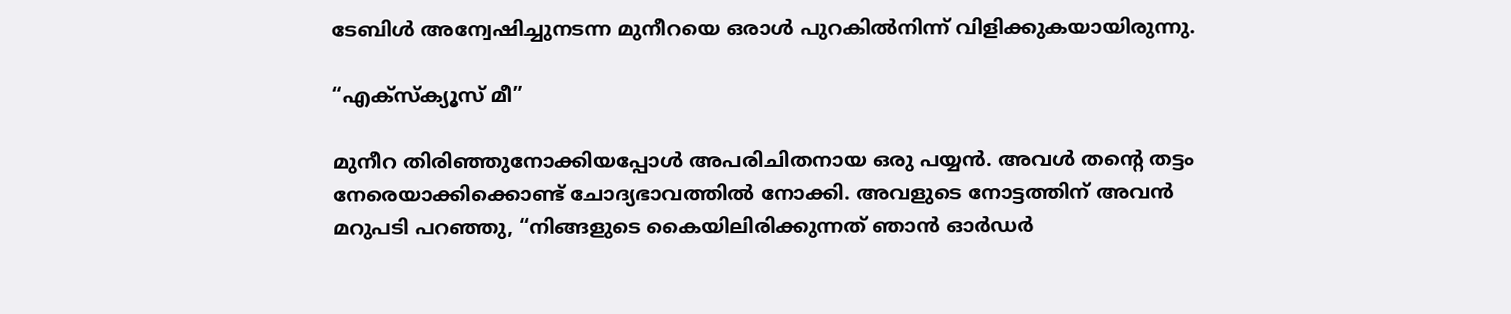ടേബിൾ അന്വേഷിച്ചുനടന്ന മുനീറയെ ഒരാൾ പുറകിൽനിന്ന് വിളിക്കുകയായിരുന്നു.

“എക്സ്ക്യൂസ് മീ”

മുനീറ തിരിഞ്ഞുനോക്കിയപ്പോൾ അപരിചിതനായ ഒരു പയ്യൻ. അവൾ തന്റെ തട്ടം നേരെയാക്കിക്കൊണ്ട് ചോദ്യഭാവത്തിൽ നോക്കി. അവളുടെ നോട്ടത്തിന് അവൻ മറുപടി പറഞ്ഞു, “നിങ്ങളുടെ കൈയിലിരിക്കുന്നത് ഞാൻ ഓർഡർ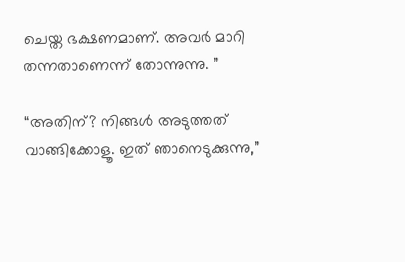ചെയ്ത ഭക്ഷണമാണ്. അവർ മാറി തന്നതാണെന്ന് തോന്നുന്നു. ”

“അതിന്? നിങ്ങൾ അടുത്തത് വാങ്ങിക്കോളൂ. ഇത് ഞാനെടുക്കുന്നു,”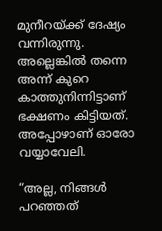മുനീറയ്ക്ക് ദേഷ്യം വന്നിരുന്നു. അല്ലെങ്കിൽ തന്നെ അന്ന് കുറെ കാത്തുനിന്നിട്ടാണ് ഭക്ഷണം കിട്ടിയത്. അപ്പോഴാണ് ഓരോ വയ്യാവേലി.

“അല്ല, നിങ്ങൾ പറഞ്ഞത്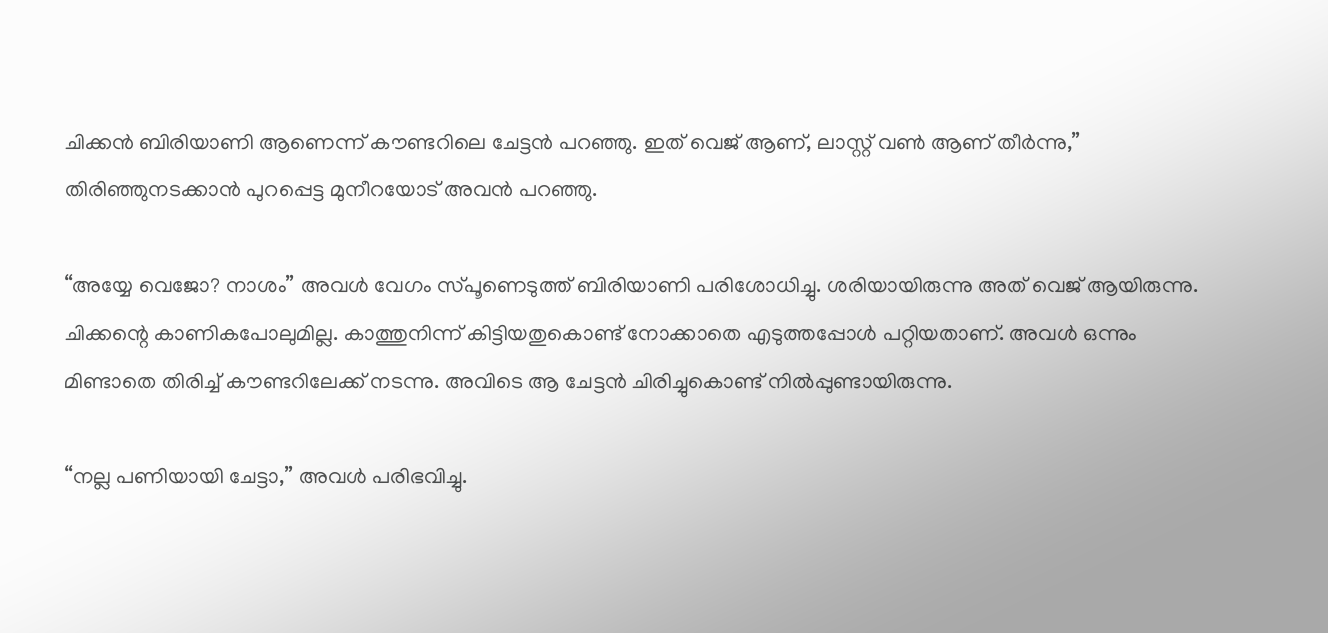ചിക്കൻ ബിരിയാണി ആണെന്ന് കൗണ്ടറിലെ ചേട്ടൻ പറഞ്ഞു. ഇത് വെജ് ആണ്, ലാസ്റ്റ് വൺ ആണ് തീർന്നു,” തിരിഞ്ഞുനടക്കാൻ പുറപ്പെട്ട മുനീറയോട് അവൻ പറഞ്ഞു.

“അയ്യേ വെജോ? നാശം” അവൾ വേഗം സ്പൂണെടുത്ത് ബിരിയാണി പരിശോധിച്ചു. ശരിയായിരുന്നു അത് വെജ് ആയിരുന്നു. ചിക്കന്റെ കാണികപോലുമില്ല. കാത്തുനിന്ന് കിട്ടിയതുകൊണ്ട് നോക്കാതെ എടുത്തപ്പോൾ പറ്റിയതാണ്. അവൾ ഒന്നും മിണ്ടാതെ തിരിച്ച് കൗണ്ടറിലേക്ക് നടന്നു. അവിടെ ആ ചേട്ടൻ ചിരിച്ചുകൊണ്ട് നിൽപ്പുണ്ടായിരുന്നു.

“നല്ല പണിയായി ചേട്ടാ,” അവൾ പരിഭവിച്ചു.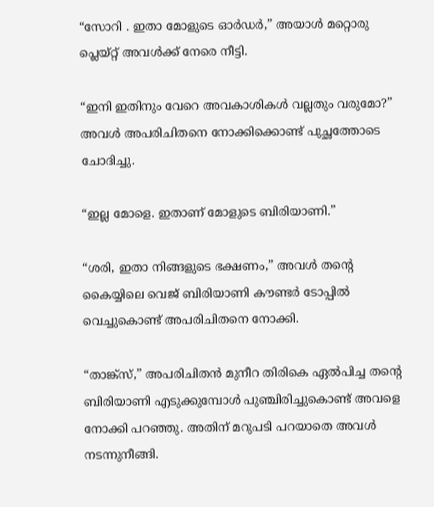“സോറി . ഇതാ മോളുടെ ഓർഡർ,” അയാൾ മറ്റൊരു പ്ലെയ്റ്റ് അവൾക്ക് നേരെ നീട്ടി.

“ഇനി ഇതിനും വേറെ അവകാശികൾ വല്ലതും വരുമോ?” അവൾ അപരിചിതനെ നോക്കിക്കൊണ്ട് പുച്ഛത്തോടെ ചോദിച്ചു.

“ഇല്ല മോളെ. ഇതാണ് മോളുടെ ബിരിയാണി.”

“ശരി, ഇതാ നിങ്ങളുടെ ഭക്ഷണം,” അവൾ തന്റെ കൈയ്യിലെ വെജ് ബിരിയാണി കൗണ്ടർ ടോപ്പിൽ വെച്ചുകൊണ്ട് അപരിചിതനെ നോക്കി.

“താങ്ക്സ്,” അപരിചിതൻ മുനീറ തിരികെ ഏൽപിച്ച തന്റെ ബിരിയാണി എടുക്കുമ്പോൾ പുഞ്ചിരിച്ചുകൊണ്ട് അവളെ നോക്കി പറഞ്ഞു. അതിന് മറുപടി പറയാതെ അവൾ നടന്നുനീങ്ങി.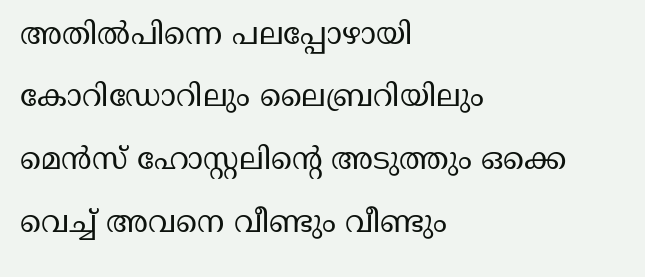അതിൽപിന്നെ പലപ്പോഴായി കോറിഡോറിലും ലൈബ്രറിയിലും മെൻസ് ഹോസ്റ്റലിന്റെ അടുത്തും ഒക്കെ വെച്ച് അവനെ വീണ്ടും വീണ്ടും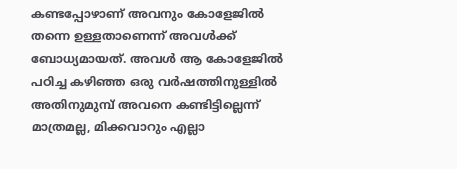കണ്ടപ്പോഴാണ് അവനും കോളേജിൽ തന്നെ ഉള്ളതാണെന്ന് അവൾക്ക് ബോധ്യമായത്. അവൾ ആ കോളേജിൽ പഠിച്ച കഴിഞ്ഞ ഒരു വർഷത്തിനുള്ളിൽ അതിനുമുമ്പ് അവനെ കണ്ടിട്ടില്ലെന്ന് മാത്രമല്ല, മിക്കവാറും എല്ലാ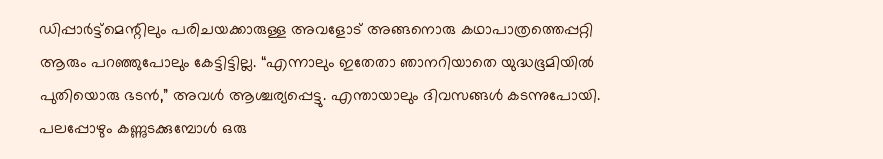ഡിപ്പാർട്ട്‌മെന്റിലും പരിചയക്കാരുള്ള അവളോട് അങ്ങനൊരു കഥാപാത്രത്തെപ്പറ്റി ആരും പറഞ്ഞുപോലും കേട്ടിട്ടില്ല. “എന്നാലും ഇതേതാ ഞാനറിയാതെ യുദ്ധഭൂമിയിൽ പുതിയൊരു ഭടൻ,” അവൾ ആശ്ചര്യപ്പെട്ടു. എന്തായാലും ദിവസങ്ങൾ കടന്നുപോയി. പലപ്പോഴും കണ്ണുടക്കുമ്പോൾ ഒരു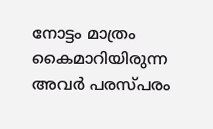നോട്ടം മാത്രം കൈമാറിയിരുന്ന അവർ പരസ്പരം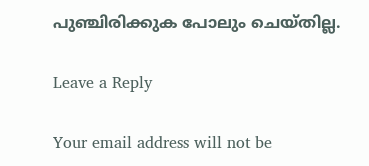പുഞ്ചിരിക്കുക പോലും ചെയ്തില്ല.

Leave a Reply

Your email address will not be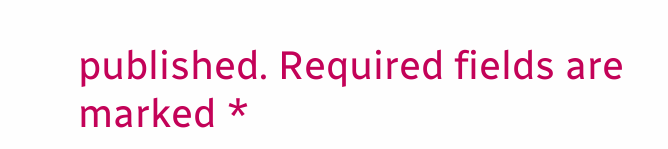published. Required fields are marked *